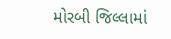મોરબી જિલ્લામાં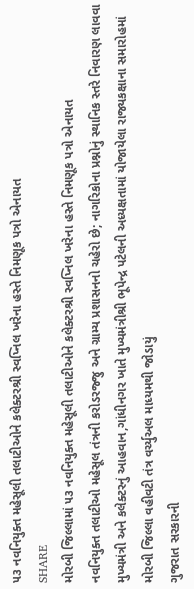૫૩ નવનિયુક્ત મહેસૂલી તલાટીઓને કલેક્ટરશ્રી સ્વપ્નિલ ખરેના હસ્તે નિમણૂક પત્રો એનાયત
SHARE
મોરબી જિલ્લામાં ૫૩ નવનિયુક્ત મહેસૂલી તલાટીઓને કલેક્ટરશ્રી સ્વપ્નિલ ખરેના હસ્તે નિમણૂક પત્રો એનાયત
નવનિયુક્ત તલાટીઓ મહેસૂલ તંત્રની કરોડરજ્જુ અને ગ્રામ્ય પ્રશાસનનો ચહેરો છે; નાગરિકોના પ્રશ્નોનું સ્થાનિક સ્તરે નિવારણ લાવવા મુખ્યમંત્રી અને કલેક્ટરનું આહવાન,ગાંધીનગર ખાતે મુખ્યમંત્રીશ્રી ભૂપેન્દ્ર પટેલની અધ્યક્ષતામાં યોજાયેલા રાજ્યકક્ષાના સમારોહમાં મોરબી જિલ્લા વહીવટી તંત્ર વર્ચ્યુઅલ માધ્યમથી જોડાયું
ગુજરાત સરકારની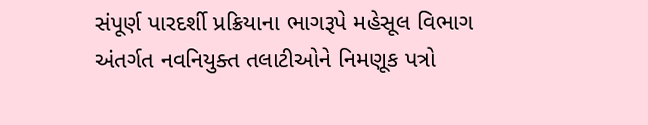સંપૂર્ણ પારદર્શી પ્રક્રિયાના ભાગરૂપે મહેસૂલ વિભાગ અંતર્ગત નવનિયુક્ત તલાટીઓને નિમણૂક પત્રો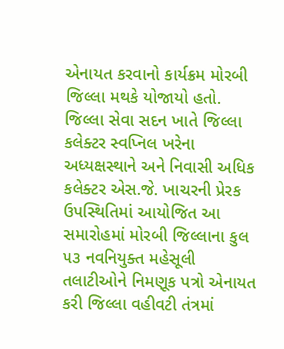એનાયત કરવાનો કાર્યક્રમ મોરબી જિલ્લા મથકે યોજાયો હતો. જિલ્લા સેવા સદન ખાતે જિલ્લા કલેક્ટર સ્વપ્નિલ ખરેના અધ્યક્ષસ્થાને અને નિવાસી અધિક કલેક્ટર એસ.જે. ખાચરની પ્રેરક ઉપસ્થિતિમાં આયોજિત આ સમારોહમાં મોરબી જિલ્લાના કુલ ૫૩ નવનિયુક્ત મહેસૂલી તલાટીઓને નિમણૂક પત્રો એનાયત કરી જિલ્લા વહીવટી તંત્રમાં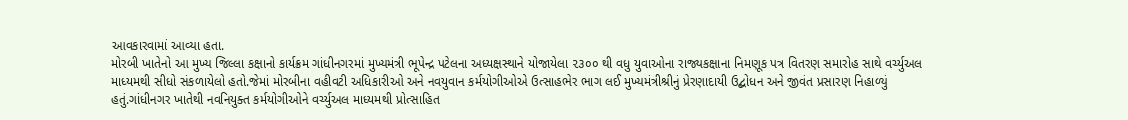આવકારવામાં આવ્યા હતા.
મોરબી ખાતેનો આ મુખ્ય જિલ્લા કક્ષાનો કાર્યક્રમ ગાંધીનગરમાં મુખ્યમંત્રી ભૂપેન્દ્ર પટેલના અધ્યક્ષસ્થાને યોજાયેલા ૨૩૦૦ થી વધુ યુવાઓના રાજ્યકક્ષાના નિમણૂક પત્ર વિતરણ સમારોહ સાથે વર્ચ્યુઅલ માધ્યમથી સીધો સંકળાયેલો હતો.જેમાં મોરબીના વહીવટી અધિકારીઓ અને નવયુવાન કર્મયોગીઓએ ઉત્સાહભેર ભાગ લઈ મુખ્યમંત્રીશ્રીનું પ્રેરણાદાયી ઉદ્બોધન અને જીવંત પ્રસારણ નિહાળ્યું હતું.ગાંધીનગર ખાતેથી નવનિયુક્ત કર્મયોગીઓને વર્ચ્યુઅલ માધ્યમથી પ્રોત્સાહિત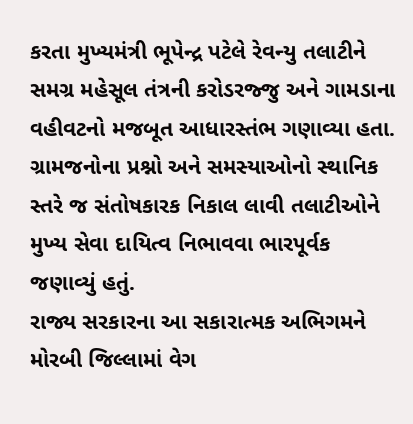કરતા મુખ્યમંત્રી ભૂપેન્દ્ર પટેલે રેવન્યુ તલાટીને સમગ્ર મહેસૂલ તંત્રની કરોડરજ્જુ અને ગામડાના વહીવટનો મજબૂત આધારસ્તંભ ગણાવ્યા હતા. ગ્રામજનોના પ્રશ્નો અને સમસ્યાઓનો સ્થાનિક સ્તરે જ સંતોષકારક નિકાલ લાવી તલાટીઓને મુખ્ય સેવા દાયિત્વ નિભાવવા ભારપૂર્વક જણાવ્યું હતું.
રાજ્ય સરકારના આ સકારાત્મક અભિગમને મોરબી જિલ્લામાં વેગ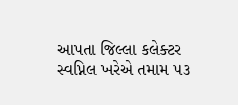આપતા જિલ્લા કલેક્ટર સ્વપ્નિલ ખરેએ તમામ ૫૩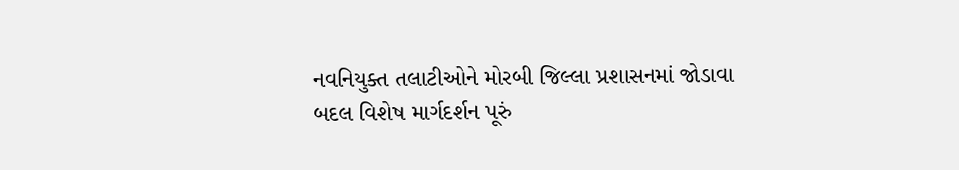નવનિયુક્ત તલાટીઓને મોરબી જિલ્લા પ્રશાસનમાં જોડાવા બદલ વિશેષ માર્ગદર્શન પૂરું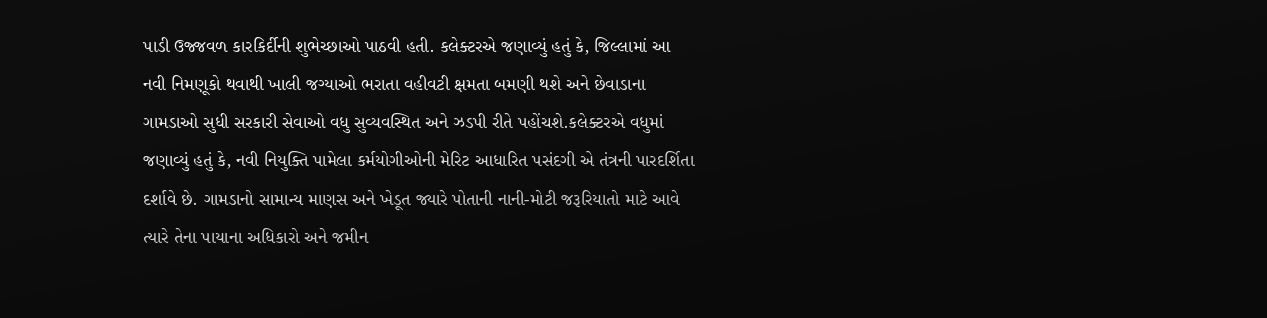પાડી ઉજ્જવળ કારકિર્દીની શુભેચ્છાઓ પાઠવી હતી. કલેક્ટરએ જણાવ્યું હતું કે, જિલ્લામાં આ નવી નિમણૂકો થવાથી ખાલી જગ્યાઓ ભરાતા વહીવટી ક્ષમતા બમણી થશે અને છેવાડાના ગામડાઓ સુધી સરકારી સેવાઓ વધુ સુવ્યવસ્થિત અને ઝડપી રીતે પહોંચશે.કલેક્ટરએ વધુમાં જણાવ્યું હતું કે, નવી નિયુક્તિ પામેલા કર્મયોગીઓની મેરિટ આધારિત પસંદગી એ તંત્રની પારદર્શિતા દર્શાવે છે. ગામડાનો સામાન્ય માણસ અને ખેડૂત જ્યારે પોતાની નાની-મોટી જરૂરિયાતો માટે આવે ત્યારે તેના પાયાના અધિકારો અને જમીન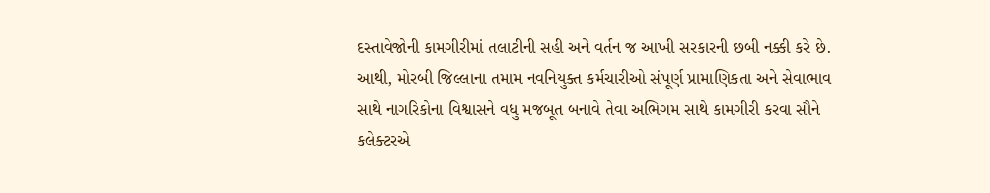દસ્તાવેજોની કામગીરીમાં તલાટીની સહી અને વર્તન જ આખી સરકારની છબી નક્કી કરે છે. આથી, મોરબી જિલ્લાના તમામ નવનિયુક્ત કર્મચારીઓ સંપૂર્ણ પ્રામાણિકતા અને સેવાભાવ સાથે નાગરિકોના વિશ્વાસને વધુ મજબૂત બનાવે તેવા અભિગમ સાથે કામગીરી કરવા સૌને કલેક્ટરએ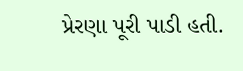પ્રેરણા પૂરી પાડી હતી.